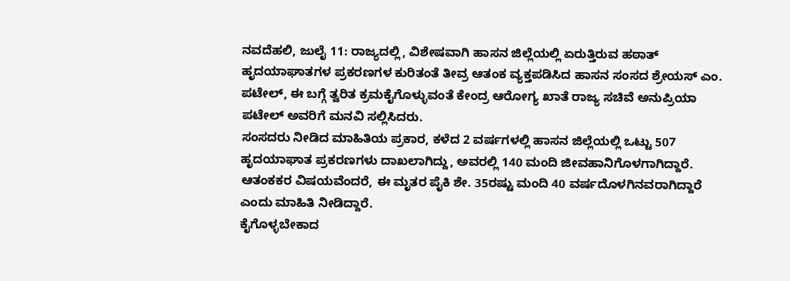ನವದೆಹಲಿ, ಜುಲೈ 11: ರಾಜ್ಯದಲ್ಲಿ, ವಿಶೇಷವಾಗಿ ಹಾಸನ ಜಿಲ್ಲೆಯಲ್ಲಿ ಏರುತ್ತಿರುವ ಹಠಾತ್ ಹೃದಯಾಘಾತಗಳ ಪ್ರಕರಣಗಳ ಕುರಿತಂತೆ ತೀವ್ರ ಆತಂಕ ವ್ಯಕ್ತಪಡಿಸಿದ ಹಾಸನ ಸಂಸದ ಶ್ರೇಯಸ್ ಎಂ. ಪಟೇಲ್, ಈ ಬಗ್ಗೆ ತ್ವರಿತ ಕ್ರಮಕೈಗೊಳ್ಳುವಂತೆ ಕೇಂದ್ರ ಆರೋಗ್ಯ ಖಾತೆ ರಾಜ್ಯ ಸಚಿವೆ ಅನುಪ್ರಿಯಾ ಪಟೇಲ್ ಅವರಿಗೆ ಮನವಿ ಸಲ್ಲಿಸಿದರು.
ಸಂಸದರು ನೀಡಿದ ಮಾಹಿತಿಯ ಪ್ರಕಾರ, ಕಳೆದ 2 ವರ್ಷಗಳಲ್ಲಿ ಹಾಸನ ಜಿಲ್ಲೆಯಲ್ಲಿ ಒಟ್ಟು 507 ಹೃದಯಾಘಾತ ಪ್ರಕರಣಗಳು ದಾಖಲಾಗಿದ್ದು, ಅವರಲ್ಲಿ 140 ಮಂದಿ ಜೀವಹಾನಿಗೊಳಗಾಗಿದ್ದಾರೆ. ಆತಂಕಕರ ವಿಷಯವೆಂದರೆ, ಈ ಮೃತರ ಪೈಕಿ ಶೇ. 35ರಷ್ಟು ಮಂದಿ 40 ವರ್ಷದೊಳಗಿನವರಾಗಿದ್ದಾರೆ ಎಂದು ಮಾಹಿತಿ ನೀಡಿದ್ದಾರೆ.
ಕೈಗೊಳ್ಳಬೇಕಾದ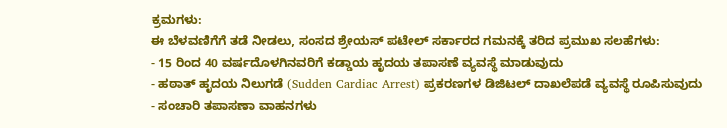ಕ್ರಮಗಳು:
ಈ ಬೆಳವಣಿಗೆಗೆ ತಡೆ ನೀಡಲು, ಸಂಸದ ಶ್ರೇಯಸ್ ಪಟೇಲ್ ಸರ್ಕಾರದ ಗಮನಕ್ಕೆ ತರಿದ ಪ್ರಮುಖ ಸಲಹೆಗಳು:
- 15 ರಿಂದ 40 ವರ್ಷದೊಳಗಿನವರಿಗೆ ಕಡ್ಡಾಯ ಹೃದಯ ತಪಾಸಣೆ ವ್ಯವಸ್ಥೆ ಮಾಡುವುದು
- ಹಠಾತ್ ಹೃದಯ ನಿಲುಗಡೆ (Sudden Cardiac Arrest) ಪ್ರಕರಣಗಳ ಡಿಜಿಟಲ್ ದಾಖಲೆಪಡೆ ವ್ಯವಸ್ಥೆ ರೂಪಿಸುವುದು
- ಸಂಚಾರಿ ತಪಾಸಣಾ ವಾಹನಗಳು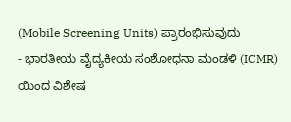(Mobile Screening Units) ಪ್ರಾರಂಭಿಸುವುದು
- ಭಾರತೀಯ ವೈದ್ಯಕೀಯ ಸಂಶೋಧನಾ ಮಂಡಳಿ (ICMR) ಯಿಂದ ವಿಶೇಷ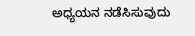ಅಧ್ಯಯನ ನಡೆಸಿಸುವುದು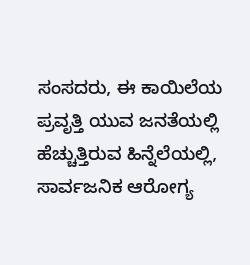ಸಂಸದರು, ಈ ಕಾಯಿಲೆಯ ಪ್ರವೃತ್ತಿ ಯುವ ಜನತೆಯಲ್ಲಿ ಹೆಚ್ಚುತ್ತಿರುವ ಹಿನ್ನೆಲೆಯಲ್ಲಿ, ಸಾರ್ವಜನಿಕ ಆರೋಗ್ಯ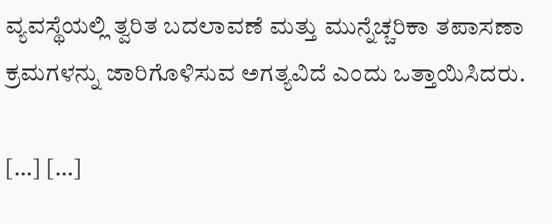ವ್ಯವಸ್ಥೆಯಲ್ಲಿ ತ್ವರಿತ ಬದಲಾವಣೆ ಮತ್ತು ಮುನ್ನೆಚ್ಚರಿಕಾ ತಪಾಸಣಾ ಕ್ರಮಗಳನ್ನು ಜಾರಿಗೊಳಿಸುವ ಅಗತ್ಯವಿದೆ ಎಂದು ಒತ್ತಾಯಿಸಿದರು.

[…] […]